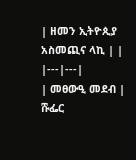| ዘመን ኢትዮጲያ አስመጪና ላኪ | |
|---|---|
| መፀውዒ መደብ | ሹፌር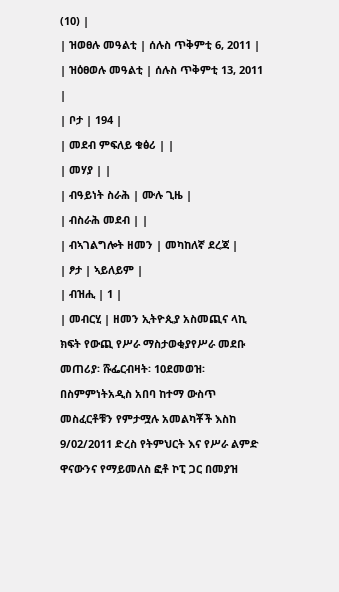(10) |
| ዝወፀሉ መዓልቲ | ሰሉስ ጥቅምቲ 6, 2011 |
| ዝዕፀወሉ መዓልቲ | ሰሉስ ጥቅምቲ 13, 2011 |
| ቦታ | 194 |
| መደብ ምፍለይ ቁፅሪ | |
| መሃያ | |
| ብዓይነት ስራሕ | ሙሉ ጊዜ |
| ብስራሕ መደብ | |
| ብኣገልግሎት ዘመን | መካከለኛ ደረጃ |
| ፆታ | ኣይለይም |
| ብዝሒ | 1 |
| መብርሂ | ዘመን ኢትዮጲያ አስመጪና ላኪ ክፍት የውጪ የሥራ ማስታወቂያየሥራ መደቡ መጠሪያ፡ ሹፌርብዛት፡ 10ደመወዝ፡ በስምምነትአዲስ አበባ ከተማ ውስጥ መስፈርቶቹን የምታሟሉ አመልካቾች እስከ 9/02/2011 ድረስ የትምህርት እና የሥራ ልምድ ዋናውንና የማይመለስ ፎቶ ኮፒ ጋር በመያዝ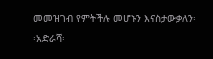መመዝገብ የምትችሉ መሆኑን እናስታውቃለን፡፡አድራሻ፡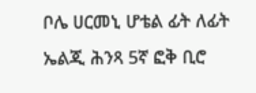ቦሌ ሀርመኒ ሆቴል ፊት ለፊት ኤልጂ ሕንጻ 5ኛ ፎቅ ቢሮ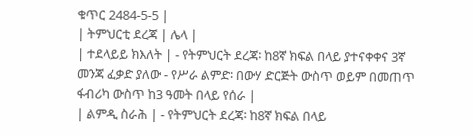ቁጥር 2484-5-5 |
| ትምህርቲ ደረጃ | ሌላ |
| ተደላይይ ክእለት | - የትምህርት ደረጃ፡ ከ8ኛ ክፍል በላይ ያተናቀቀና 3ኛ መንጃ ፈቃድ ያለው - የሥራ ልምድ፡ በውሃ ድርጅት ውስጥ ወይም በመጠጥ ፋብሪካ ውስጥ ከ3 ዓመት በላይ የሰራ |
| ልምዲ ስራሕ | - የትምህርት ደረጃ፡ ከ8ኛ ክፍል በላይ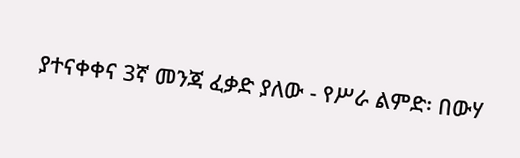ያተናቀቀና 3ኛ መንጃ ፈቃድ ያለው - የሥራ ልምድ፡ በውሃ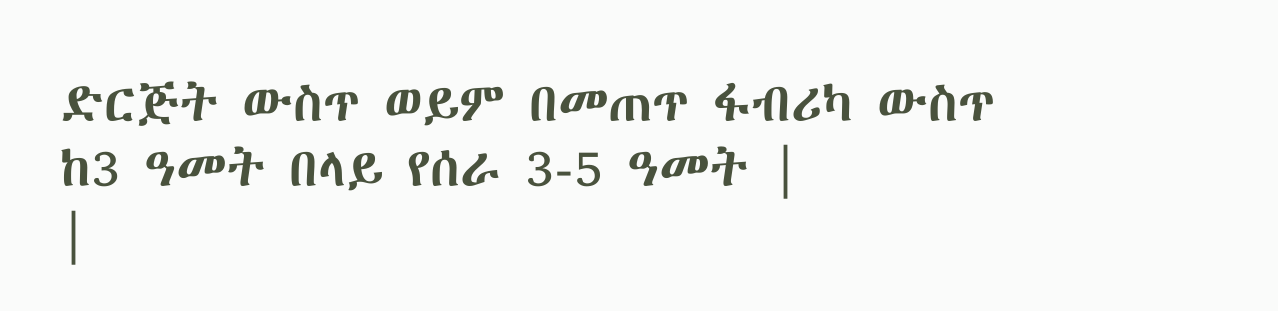ድርጅት ውስጥ ወይም በመጠጥ ፋብሪካ ውስጥ ከ3 ዓመት በላይ የሰራ 3-5 ዓመት |
|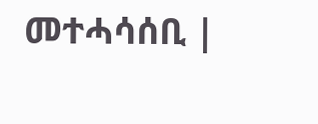መተሓሳሰቢ |